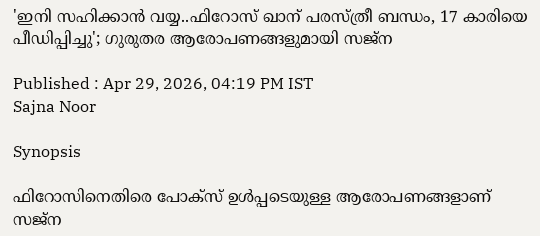'ഇനി സഹിക്കാൻ വയ്യ..ഫിറോസ് ഖാന് പരസ്ത്രീ ബന്ധം, 17 കാരിയെ പീഡിപ്പിച്ചു'; ഗുരുതര ആരോപണങ്ങളുമായി സജ്ന

Published : Apr 29, 2026, 04:19 PM IST
Sajna Noor

Synopsis

ഫിറോസിനെതിരെ പോക്സ് ഉൾപ്പടെയുള്ള ആരോപണങ്ങളാണ് സജ്ന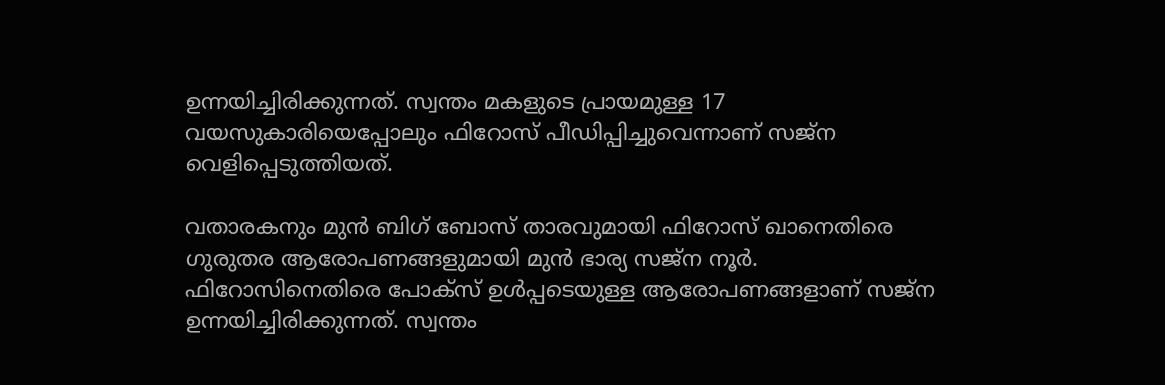ഉന്നയിച്ചിരിക്കുന്നത്. സ്വന്തം മകളുടെ പ്രായമുള്ള 17 വയസുകാരിയെപ്പോലും ഫിറോസ് പീഡിപ്പിച്ചുവെന്നാണ് സജ്‌ന വെളിപ്പെടുത്തിയത്.

വതാരകനും മുൻ ബിഗ് ബോസ് താരവുമായി ഫിറോസ് ഖാനെതിരെ ഗുരുതര ആരോപണങ്ങളുമായി മുൻ ഭാര്യ സജ്‌ന നൂർ. ഫിറോസിനെതിരെ പോക്സ് ഉൾപ്പടെയുള്ള ആരോപണങ്ങളാണ് സജ്ന ഉന്നയിച്ചിരിക്കുന്നത്. സ്വന്തം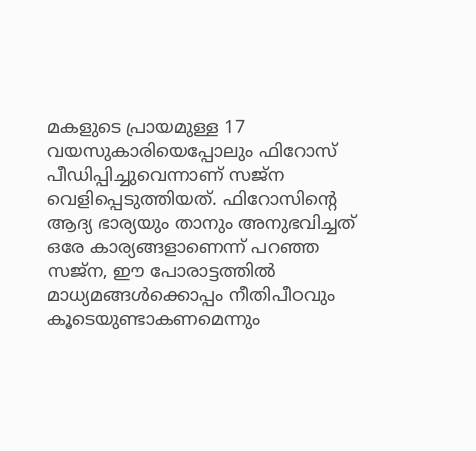മകളുടെ പ്രായമുള്ള 17 വയസുകാരിയെപ്പോലും ഫിറോസ് പീഡിപ്പിച്ചുവെന്നാണ് സജ്‌ന വെളിപ്പെടുത്തിയത്. ഫിറോസിന്റെ ആദ്യ ഭാര്യയും താനും അനുഭവിച്ചത് ഒരേ കാര്യങ്ങളാണെന്ന് പറഞ്ഞ സജ്ന, ഈ പോരാട്ടത്തിൽ മാധ്യമങ്ങൾക്കൊപ്പം നീതിപീഠവും കൂടെയുണ്ടാകണമെന്നും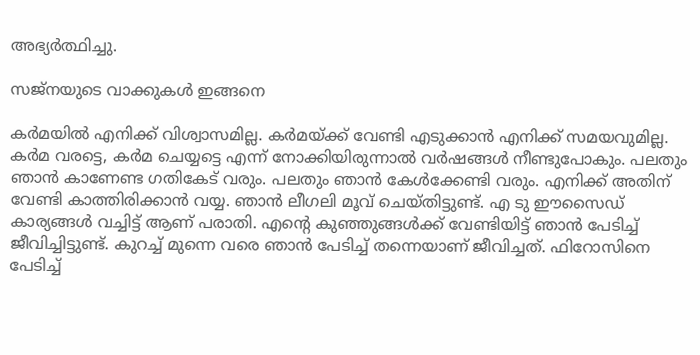അഭ്യർത്ഥിച്ചു.

സജ്നയുടെ വാക്കുകൾ ഇങ്ങനെ

കര്‍മയില്‍ എനിക്ക് വിശ്വാസമില്ല. കര്‍മയ്ക്ക് വേണ്ടി എടുക്കാന്‍ എനിക്ക് സമയവുമില്ല. കര്‍മ വരട്ടെ, കര്‍മ ചെയ്യട്ടെ എന്ന് നോക്കിയിരുന്നാല്‍ വര്‍ഷങ്ങള്‍ നീണ്ടുപോകും. പലതും ഞാന്‍ കാണേണ്ട ഗതികേട് വരും. പലതും ഞാന്‍ കേള്‍ക്കേണ്ടി വരും. എനിക്ക് അതിന് വേണ്ടി കാത്തിരിക്കാന്‍ വയ്യ. ഞാന്‍ ലീഗലി മൂവ് ചെയ്തിട്ടുണ്ട്. എ ടു ഈസൈഡ് കാര്യങ്ങള്‍ വച്ചിട്ട് ആണ് പരാതി. എന്‍റെ കുഞ്ഞുങ്ങള്‍ക്ക് വേണ്ടിയിട്ട് ഞാന്‍ പേടിച്ച് ജീവിച്ചിട്ടുണ്ട്. കുറച്ച് മുന്നെ വരെ ഞാന്‍ പേടിച്ച് തന്നെയാണ് ജീവിച്ചത്. ഫിറോസിനെ പേടിച്ച്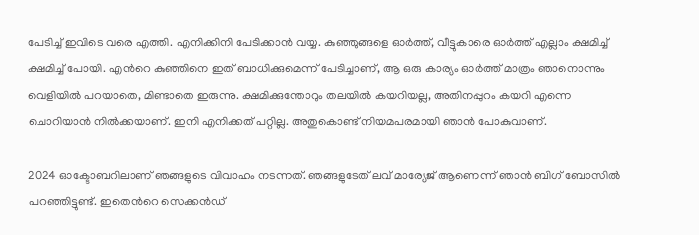പേടിച്ച് ഇവിടെ വരെ എത്തി. എനിക്കിനി പേടിക്കാന്‍ വയ്യ. കുഞ്ഞുങ്ങളെ ഓര്‍ത്ത്, വീട്ടുകാരെ ഓര്‍ത്ത് എല്ലാം ക്ഷമിച്ച് ക്ഷമിച്ച് പോയി. എന്‍റെ കുഞ്ഞിനെ ഇത് ബാധിക്കുമെന്ന് പേടിച്ചാണ്, ആ ഒരു കാര്യം ഓര്‍ത്ത് മാത്രം ഞാനൊന്നും വെളിയില്‍ പറയാതെ, മിണ്ടാതെ ഇരുന്നു. ക്ഷമിക്കുന്തോറും തലയില്‍ കയറിയല്ല, അതിനപ്പുറം കയറി എന്നെ ചൊറിയാന്‍ നില്‍ക്കയാണ്. ഇനി എനിക്കത് പറ്റില്ല. അതുകൊണ്ട് നിയമപരമായി ഞാന്‍ പോകുവാണ്.

2024 ഓക്ടോബറിലാണ് ഞങ്ങളുടെ വിവാഹം നടന്നത്. ഞങ്ങളുടേത് ലവ് മാര്യേജ് ആണെന്ന് ഞാന്‍ ബിഗ് ബോസില്‍ പറഞ്ഞിട്ടുണ്ട്. ഇതെന്‍റെ സെക്കന്‍ഡ്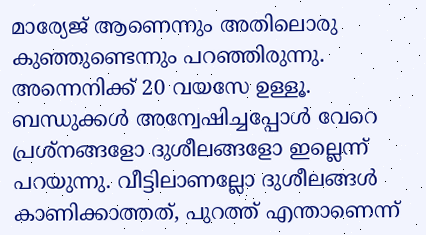മാര്യേജ് ആണെന്നും അതിലൊരു കുഞ്ഞുണ്ടെന്നും പറഞ്ഞിരുന്നു. അന്നെനിക്ക് 20 വയസേ ഉള്ളൂ. ബന്ധുക്കള്‍ അന്വേഷിച്ചപ്പോള്‍ വേറെ പ്രശ്നങ്ങളോ ദുശീലങ്ങളോ ഇല്ലെന്ന് പറയുന്നു. വീട്ടിലാണല്ലോ ദുശീലങ്ങള്‍ കാണിക്കാത്തത്, പുറത്ത് എന്താണെന്ന്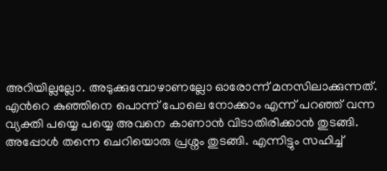അറിയില്ലല്ലോ. അടുക്കുമ്പോഴാണല്ലോ ഓരോന്ന് മനസിലാക്കുന്നത്. എന്‍റെ കുഞ്ഞിനെ പൊന്ന് പോലെ നോക്കാം എന്ന് പറഞ്ഞ് വന്ന വ്യക്തി പയ്യെ പയ്യെ അവനെ കാണാന്‍ വിടാതിരിക്കാന്‍ തുടങ്ങി. അപ്പോള്‍ തന്നെ ചെറിയൊരു പ്രശ്നം തുടങ്ങി. എന്നിട്ടും സഹിച്ച്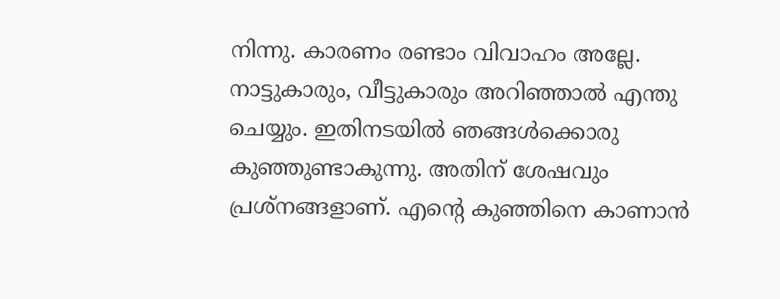നിന്നു. കാരണം രണ്ടാം വിവാഹം അല്ലേ. നാട്ടുകാരും, വീട്ടുകാരും അറിഞ്ഞാല്‍ എന്തു ചെയ്യും. ഇതിനടയില്‍ ഞങ്ങള്‍ക്കൊരു കുഞ്ഞുണ്ടാകുന്നു. അതിന് ശേഷവും പ്രശ്നങ്ങളാണ്. എന്‍റെ കുഞ്ഞിനെ കാണാന്‍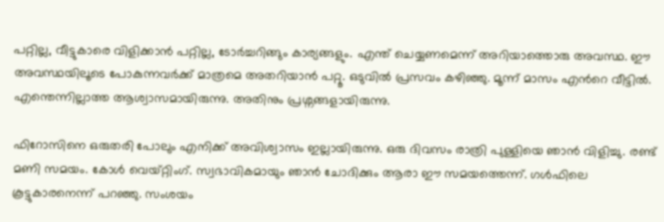പറ്റില്ല, വീട്ടുകാരെ വിളിക്കാന്‍ പറ്റില്ല, ടോര്‍ച്ചറിങ്ങും കാര്യങ്ങളും. എന്ത് ചെയ്യണമെന്ന് അറിയാത്തൊരു അവസ്ഥ. ഈ അവസ്ഥയിലൂടെ പോകുന്നവര്‍ക്ക് മാത്രമെ അതറിയാന്‍ പറ്റൂ. ഒടുവില്‍ പ്രസവം കഴിഞ്ഞു. മൂന്ന് മാസം എന്‍റെ വീട്ടില്‍. എന്തെന്നില്ലാത്ത ആശ്വാസമായിരുന്നു. അതിനും പ്രശ്നങ്ങളായിരുന്നു.

ഫിറോസിനെ ഒരുതരി പോലും എനിക്ക് അവിശ്വാസം ഇല്ലായിരുന്നു. ഒരു ദിവസം രാത്രി പുള്ളിയെ ഞാന്‍ വിളിച്ചു. രണ്ട് മണി സമയം. കോള്‍ വെയ്റ്റിംഗ്. സ്വഭാവികമായും ഞാന്‍ ചോദിക്കും ആരാ ഈ സമയത്തെന്ന്. ഗള്‍ഫിലെ കൂട്ടുകാരനെന്ന് പറഞ്ഞു. സംശയം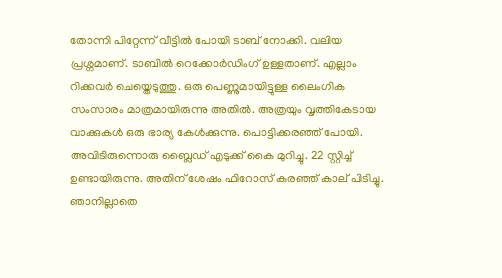തോന്നി പിറ്റേന്ന് വീട്ടില്‍ പോയി ടാബ് നോക്കി. വലിയ പ്രശ്നമാണ്. ടാബില്‍ റെക്കോര്‍ഡിംഗ് ഉള്ളതാണ്. എല്ലാം റിക്കവര്‍ ചെയ്തെടുത്തു. ഒരു പെണ്ണുമായിട്ടുള്ള ലൈംഗിക സംസാരം മാത്രമായിരുന്നു അതില്‍. അത്രയും വൃത്തികേടായ വാക്കുകള്‍ ഒരു ഭാര്യ കേള്‍ക്കുന്നു. പൊട്ടിക്കരഞ്ഞ് പോയി. അവിടിരുന്നൊരു ബ്ലൈഡ് എടുക്ക് കൈ മുറിച്ചു. 22 സ്റ്റിച്ച് ഉണ്ടായിരുന്നു. അതിന് ശേഷം ഫിറോസ് കരഞ്ഞ് കാല് പിടിച്ചു. ഞാനില്ലാതെ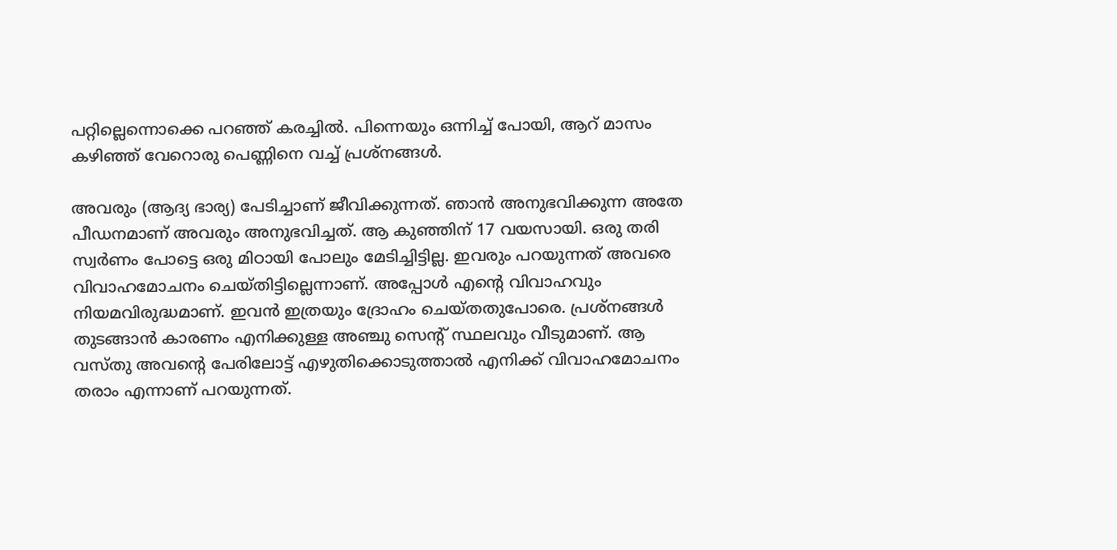പറ്റില്ലെന്നൊക്കെ പറഞ്ഞ് കരച്ചില്‍. പിന്നെയും ഒന്നിച്ച് പോയി, ആറ് മാസം കഴിഞ്ഞ് വേറൊരു പെണ്ണിനെ വച്ച് പ്രശ്നങ്ങൾ.

അവരും (ആദ്യ ഭാര്യ) പേടിച്ചാണ് ജീവിക്കുന്നത്. ഞാൻ അനുഭവിക്കുന്ന അതേ പീഡനമാണ് അവരും അനുഭവിച്ചത്. ആ കുഞ്ഞിന് 17 വയസായി. ഒരു തരി സ്വർണം പോട്ടെ ഒരു മിഠായി പോലും മേടിച്ചിട്ടില്ല. ഇവരും പറയുന്നത് അവരെ വിവാഹമോചനം ചെയ്തിട്ടില്ലെന്നാണ്. അപ്പോൾ എന്റെ വിവാഹവും നിയമവിരുദ്ധമാണ്. ഇവൻ ഇത്രയും ദ്രോഹം ചെയ്തതുപോരെ. പ്രശ്നങ്ങൾ തുടങ്ങാൻ കാരണം എനിക്കുള്ള അഞ്ചു സെന്റ് സ്ഥലവും വീടുമാണ്. ആ വസ്തു അവന്റെ പേരിലോട്ട് എഴുതിക്കൊടുത്താൽ എനിക്ക് വിവാഹമോചനം തരാം എന്നാണ് പറയുന്നത്.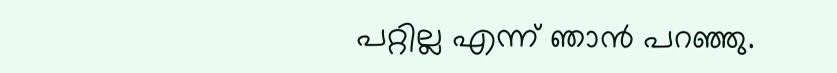പറ്റില്ല എന്ന് ഞാൻ പറഞ്ഞു.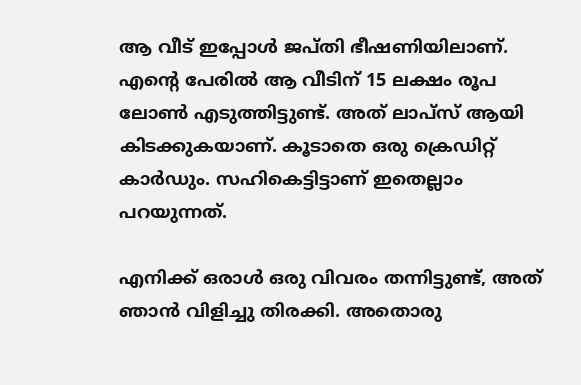ആ വീട് ഇപ്പോൾ ജപ്തി ഭീഷണിയിലാണ്. എന്റെ പേരിൽ ആ വീടിന് 15 ലക്ഷം രൂപ ലോൺ എടുത്തിട്ടുണ്ട്. അത് ലാപ്‌സ് ആയി കിടക്കുകയാണ്. കൂടാതെ ഒരു ക്രെഡിറ്റ് കാർഡും. സഹികെട്ടിട്ടാണ് ഇതെല്ലാം പറയുന്നത്.

എനിക്ക് ഒരാൾ ഒരു വിവരം തന്നിട്ടുണ്ട്, അത് ഞാൻ വിളിച്ചു തിരക്കി. അതൊരു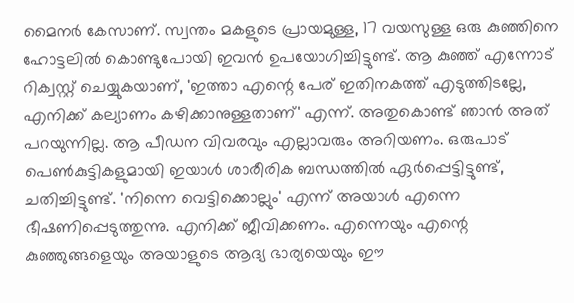മൈനർ കേസാണ്. സ്വന്തം മകളുടെ പ്രായമുള്ള, 17 വയസുള്ള ഒരു കുഞ്ഞിനെ ഹോട്ടലിൽ കൊണ്ടുപോയി ഇവൻ ഉപയോഗിച്ചിട്ടുണ്ട്. ആ കുഞ്ഞ് എന്നോട് റിക്വസ്റ്റ് ചെയ്യുകയാണ്, 'ഇത്താ എന്റെ പേര് ഇതിനകത്ത് എടുത്തിടല്ലേ, എനിക്ക് കല്യാണം കഴിക്കാനുള്ളതാണ്' എന്ന്. അതുകൊണ്ട് ഞാൻ അത് പറയുന്നില്ല. ആ പീഡന വിവരവും എല്ലാവരും അറിയണം. ഒരുപാട് പെൺകുട്ടികളുമായി ഇയാൾ ശാരീരിക ബന്ധത്തിൽ ഏർപ്പെട്ടിട്ടുണ്ട്, ചതിച്ചിട്ടുണ്ട്. 'നിന്നെ വെട്ടിക്കൊല്ലും' എന്ന് അയാൾ എന്നെ ഭീഷണിപ്പെടുത്തുന്നു. എനിക്ക് ജീവിക്കണം. എന്നെയും എന്റെ കുഞ്ഞുങ്ങളെയും അയാളുടെ ആദ്യ ഭാര്യയെയും ഈ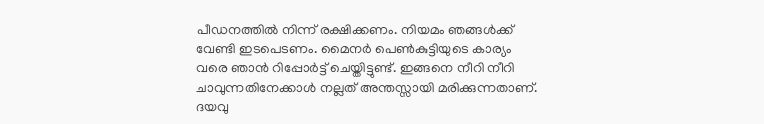പീഡനത്തിൽ നിന്ന് രക്ഷിക്കണം. നിയമം ഞങ്ങൾക്ക് വേണ്ടി ഇടപെടണം. മൈനർ പെൺകുട്ടിയുടെ കാര്യം വരെ ഞാൻ റിപ്പോർട്ട് ചെയ്തിട്ടുണ്ട്. ഇങ്ങനെ നീറി നീറി ചാവുന്നതിനേക്കാൾ നല്ലത് അന്തസ്സായി മരിക്കുന്നതാണ്. ദയവു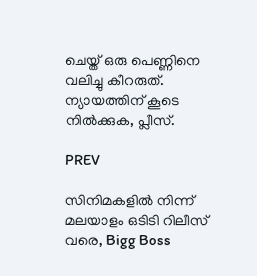ചെയ്ത് ഒരു പെണ്ണിനെ വലിച്ചു കീറരുത്. ന്യായത്തിന് കൂടെ നിൽക്കുക, പ്ലീസ്.

PREV

സിനിമകളിൽ നിന്ന് മലയാളം ഒടിടി റിലീസ് വരെ, Bigg Boss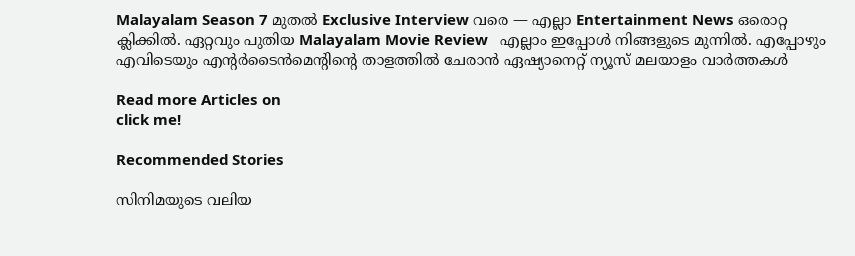Malayalam Season 7 മുതൽ Exclusive Interview വരെ — എല്ലാ Entertainment News ഒരൊറ്റ ക്ലിക്കിൽ. ഏറ്റവും പുതിയ Malayalam Movie Review   എല്ലാം ഇപ്പോൾ നിങ്ങളുടെ മുന്നിൽ. എപ്പോഴും എവിടെയും എന്റർടൈൻമെന്റിന്റെ താളത്തിൽ ചേരാൻ ഏഷ്യാനെറ്റ് ന്യൂസ് മലയാളം വാർത്തകൾ

Read more Articles on
click me!

Recommended Stories

സിനിമയുടെ വലിയ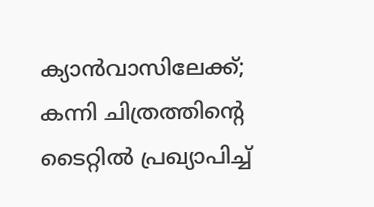ക്യാൻവാസിലേക്ക്; കന്നി ചിത്രത്തിന്റെ ടൈറ്റിൽ പ്രഖ്യാപിച്ച്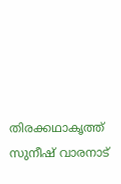തിരക്കഥാകൃത്ത് സുനീഷ് വാരനാട്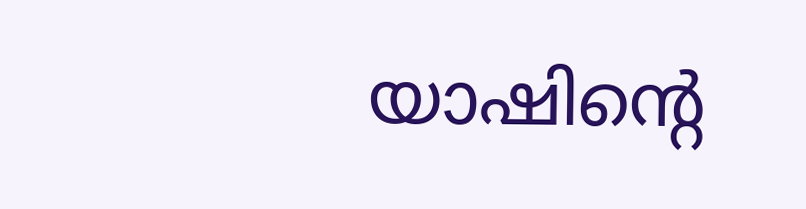യാഷിന്റെ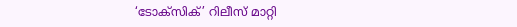‘ടോക്സിക്’ റിലീസ് മാറ്റി